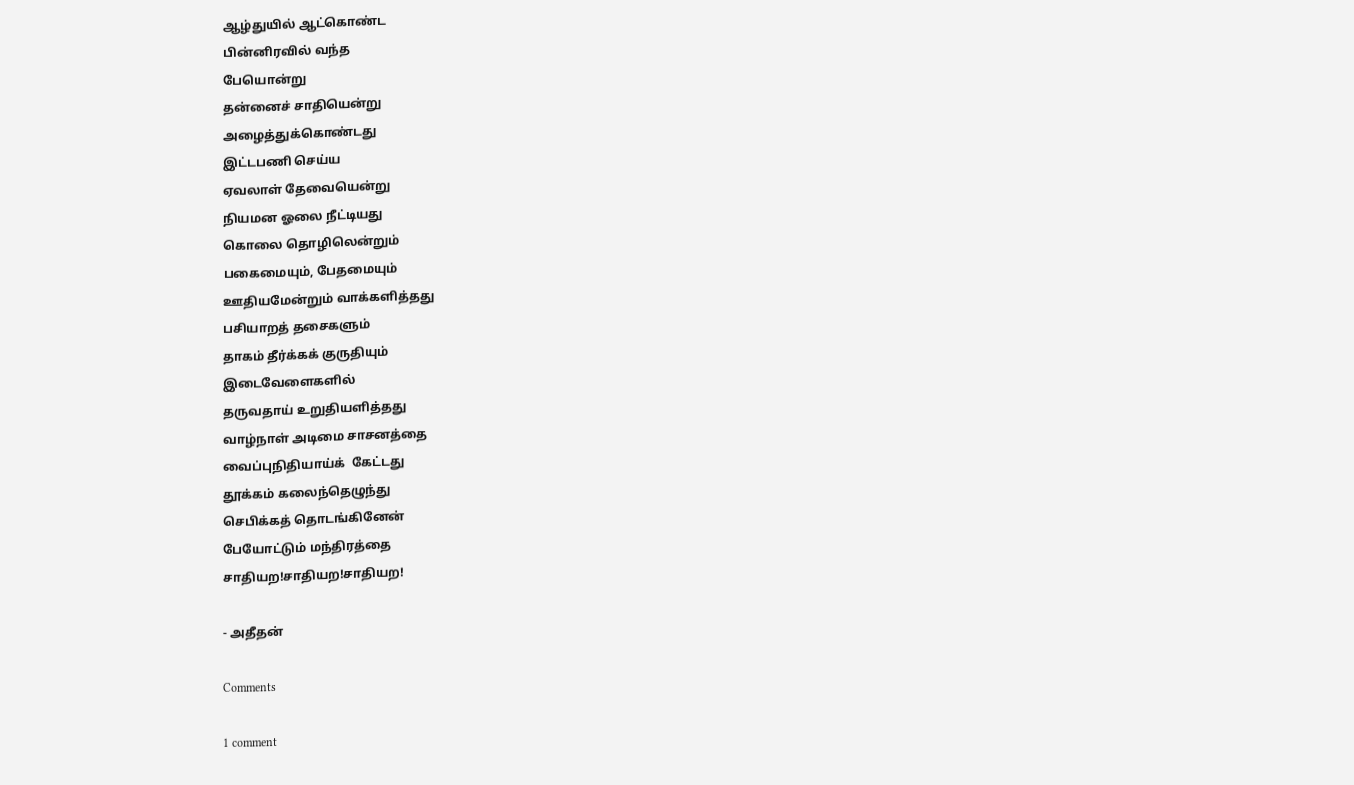ஆழ்துயில் ஆட்கொண்ட
பின்னிரவில் வந்த
பேயொன்று
தன்னைச் சாதியென்று
அழைத்துக்கொண்டது
இட்டபணி செய்ய
ஏவலாள் தேவையென்று
நியமன ஓலை நீட்டியது
கொலை தொழிலென்றும்
பகைமையும், பேதமையும்
ஊதியமேன்றும் வாக்களித்தது
பசியாறத் தசைகளும்
தாகம் தீர்க்கக் குருதியும்
இடைவேளைகளில்
தருவதாய் உறுதியளித்தது
வாழ்நாள் அடிமை சாசனத்தை
வைப்புநிதியாய்க்  கேட்டது
தூக்கம் கலைந்தெழுந்து
செபிக்கத் தொடங்கினேன்
பேயோட்டும் மந்திரத்தை
சாதியற!சாதியற!சாதியற!

- அதீதன்

Comments

1 comment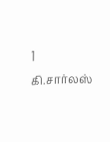1
கி.சார்லஸ்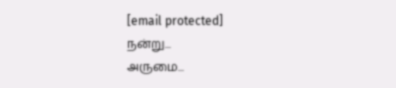[email protected]
நன்று...
அருமை...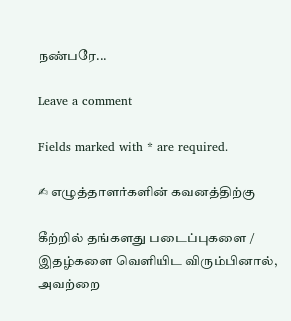நண்பரே...

Leave a comment

Fields marked with * are required.

✍ எழுத்தாளர்களின் கவனத்திற்கு

கீற்றில் தங்களது படைப்புகளை / இதழ்களை வெளியிட விரும்பினால், அவற்றை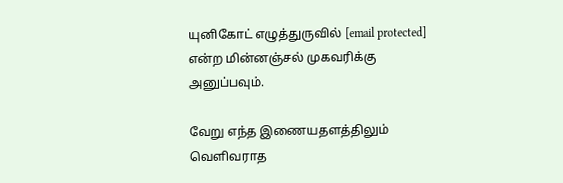யுனிகோட் எழுத்துருவில் [email protected] என்ற மின்னஞ்சல் முகவரிக்கு அனுப்பவும்.

வேறு எந்த இணையதளத்திலும் வெளிவராத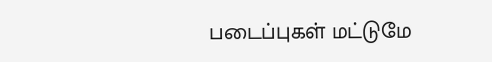படைப்புகள் மட்டுமே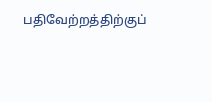பதிவேற்றத்திற்குப்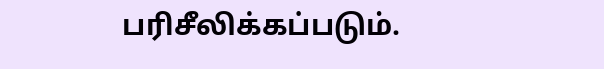பரிசீலிக்கப்படும்.